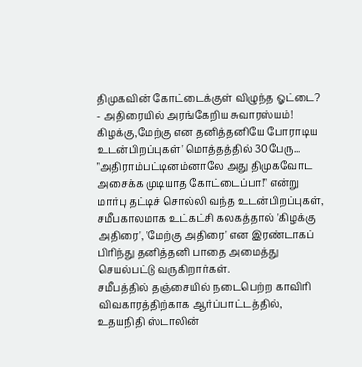திமுகவின் கோட்டைக்குள் விழுந்த ஓட்டை? - அதிரையில் அரங்கேறிய சுவாரஸ்யம்!
கிழக்கு,மேற்கு என தனித்தனியே போராடிய உடன்பிறப்புகள்' மொத்தத்தில் 30பேரு...
"அதிராம்பட்டினம்னாலே அது திமுகவோட அசைக்க முடியாத கோட்டைப்பா!" என்று மார்பு தட்டிச் சொல்லி வந்த உடன்பிறப்புகள், சமீபகாலமாக உட்கட்சி கலகத்தால் 'கிழக்கு அதிரை', 'மேற்கு அதிரை' என இரண்டாகப் பிரிந்து தனித்தனி பாதை அமைத்து செயல்பட்டு வருகிறார்கள்.
சமீபத்தில் தஞ்சையில் நடைபெற்ற காவிரி விவகாரத்திற்காக ஆர்ப்பாட்டத்தில், உதயநிதி ஸ்டாலின்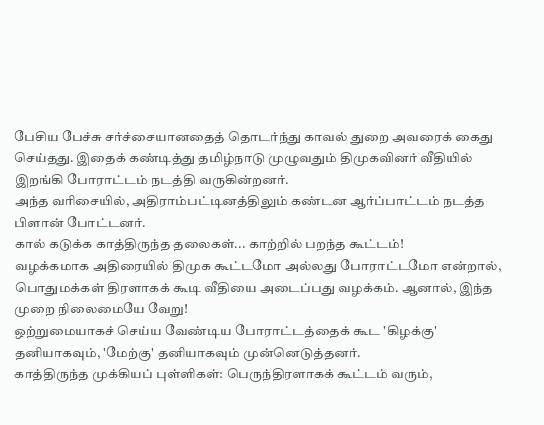பேசிய பேச்சு சர்ச்சையானதைத் தொடர்ந்து காவல் துறை அவரைக் கைது செய்தது. இதைக் கண்டித்து தமிழ்நாடு முழுவதும் திமுகவினர் வீதியில் இறங்கி போராட்டம் நடத்தி வருகின்றனர்.
அந்த வரிசையில், அதிராம்பட்டினத்திலும் கண்டன ஆர்ப்பாட்டம் நடத்த பிளான் போட்டனர்.
கால் கடுக்க காத்திருந்த தலைகள்... காற்றில் பறந்த கூட்டம்!
வழக்கமாக அதிரையில் திமுக கூட்டமோ அல்லது போராட்டமோ என்றால், பொதுமக்கள் திரளாகக் கூடி வீதியை அடைப்பது வழக்கம். ஆனால், இந்த முறை நிலைமையே வேறு!
ஒற்றுமையாகச் செய்ய வேண்டிய போராட்டத்தைக் கூட 'கிழக்கு' தனியாகவும், 'மேற்கு' தனியாகவும் முன்னெடுத்தனர்.
காத்திருந்த முக்கியப் புள்ளிகள்: பெருந்திரளாகக் கூட்டம் வரும்,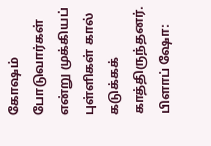கோஷம் போடுவார்கள் என்று முக்கியப் புள்ளிகள் கால் கடுக்கக் காத்திருந்தனர்.
பிளாப் ஷோ: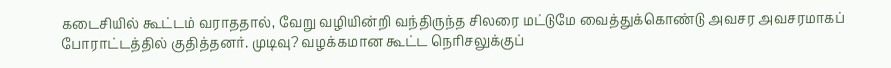கடைசியில் கூட்டம் வராததால், வேறு வழியின்றி வந்திருந்த சிலரை மட்டுமே வைத்துக்கொண்டு அவசர அவசரமாகப் போராட்டத்தில் குதித்தனர். முடிவு? வழக்கமான கூட்ட நெரிசலுக்குப்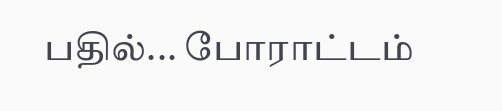பதில்... போராட்டம்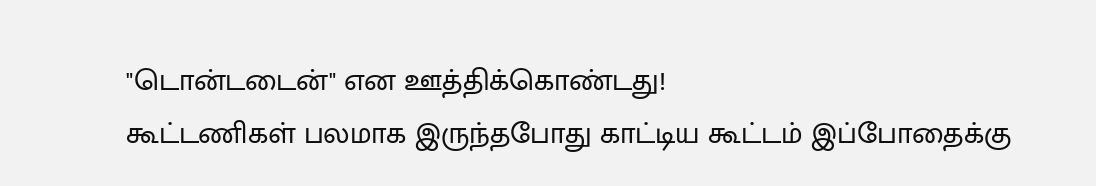"டொன்டடைன்" என ஊத்திக்கொண்டது!
கூட்டணிகள் பலமாக இருந்தபோது காட்டிய கூட்டம் இப்போதைக்கு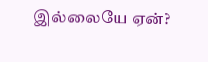இல்லையே ஏன்?